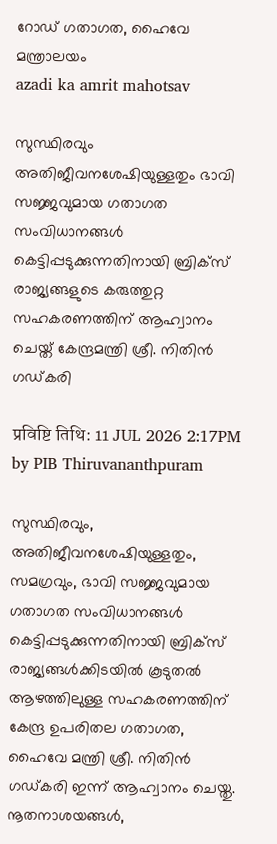റോഡ് ഗതാഗത, ഹൈവേ മന്ത്രാലയം
azadi ka amrit mahotsav

സുസ്ഥിരവും അതിജീവനശേഷിയുള്ളതും ഭാവി സജ്ജവുമായ ഗതാഗത സംവിധാനങ്ങൾ കെട്ടിപ്പടുക്കുന്നതിനായി ബ്രിക്‌സ് രാജ്യങ്ങളുടെ കരുത്തുറ്റ സഹകരണത്തിന് ആഹ്വാനം ചെയ്ത് കേന്ദ്രമന്ത്രി ശ്രീ. നിതിൻ ഗഡ്കരി

प्रविष्टि तिथि: 11 JUL 2026 2:17PM by PIB Thiruvananthpuram

സുസ്ഥിരവും, അതിജീവനശേഷിയുള്ളതും, സമഗ്രവും, ഭാവി സജ്ജവുമായ ഗതാഗത സംവിധാനങ്ങൾ കെട്ടിപ്പടുക്കുന്നതിനായി ബ്രിക്‌സ് രാജ്യങ്ങൾക്കിടയിൽ കൂടുതൽ ആഴത്തിലുള്ള സഹകരണത്തിന് കേന്ദ്ര ഉപരിതല ഗതാഗത, ഹൈവേ മന്ത്രി ശ്രീ. നിതിൻ ഗഡ്കരി ഇന്ന് ആഹ്വാനം ചെയ്തു. നൂതനാശയങ്ങൾ,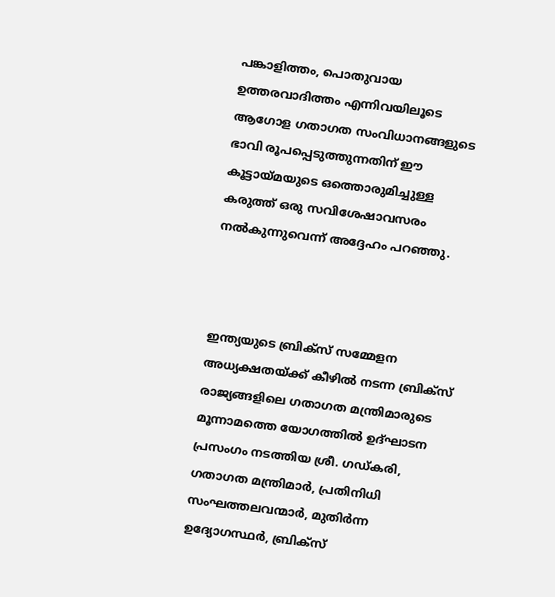പങ്കാളിത്തം, പൊതുവായ ഉത്തരവാദിത്തം എന്നിവയിലൂടെ ആഗോള ഗതാഗത സംവിധാനങ്ങളുടെ ഭാവി രൂപപ്പെടുത്തുന്നതിന് ഈ കൂട്ടായ്മയുടെ ഒത്തൊരുമിച്ചുള്ള കരുത്ത് ഒരു സവിശേഷാവസരം നൽകുന്നുവെന്ന് അദ്ദേഹം പറഞ്ഞു.



ഇന്ത്യയുടെ ബ്രിക്സ് സമ്മേളന അധ്യക്ഷതയ്ക്ക് കീഴിൽ നടന്ന ബ്രിക്സ് രാജ്യങ്ങളിലെ ഗതാഗത മന്ത്രിമാരുടെ മൂന്നാമത്തെ യോഗത്തിൽ ഉദ്ഘാടന പ്രസംഗം നടത്തിയ ശ്രീ. ഗഡ്കരി, ഗതാഗത മന്ത്രിമാർ, പ്രതിനിധി സംഘത്തലവന്മാർ, മുതിർന്ന ഉദ്യോഗസ്ഥർ, ബ്രിക്സ്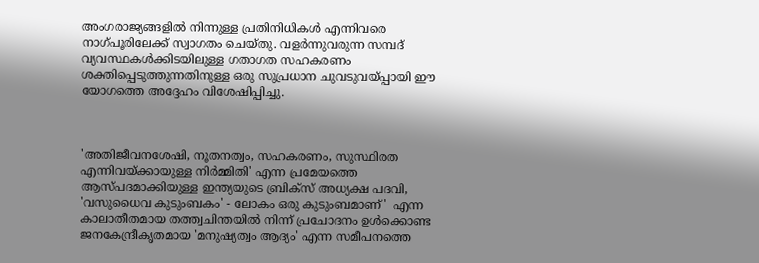അംഗരാജ്യങ്ങളിൽ നിന്നുള്ള പ്രതിനിധികൾ എന്നിവരെ നാഗ്പൂരിലേക്ക് സ്വാഗതം ചെയ്തു. വളർന്നുവരുന്ന സമ്പദ് വ്യവസ്ഥകൾക്കിടയിലുള്ള ഗതാഗത സഹകരണം ശക്തിപ്പെടുത്തുന്നതിനുള്ള ഒരു സുപ്രധാന ചുവടുവയ്പ്പായി ഈ യോഗത്തെ അദ്ദേഹം വിശേഷിപ്പിച്ചു.



'അതിജീവനശേഷി, നൂതനത്വം, സഹകരണം, സുസ്ഥിരത എന്നിവയ്ക്കായുള്ള നിർമ്മിതി' എന്ന പ്രമേയത്തെ ആസ്പദമാക്കിയുള്ള ഇന്ത്യയുടെ ബ്രിക്സ് അധ്യക്ഷ പദവി, 'വസുധൈവ കുടുംബകം' - ലോകം ഒരു കുടുംബമാണ്'  എന്ന കാലാതീതമായ തത്ത്വചിന്തയിൽ നിന്ന് പ്രചോദനം ഉൾക്കൊണ്ട ജനകേന്ദ്രീകൃതമായ 'മനുഷ്യത്വം ആദ്യം' എന്ന സമീപനത്തെ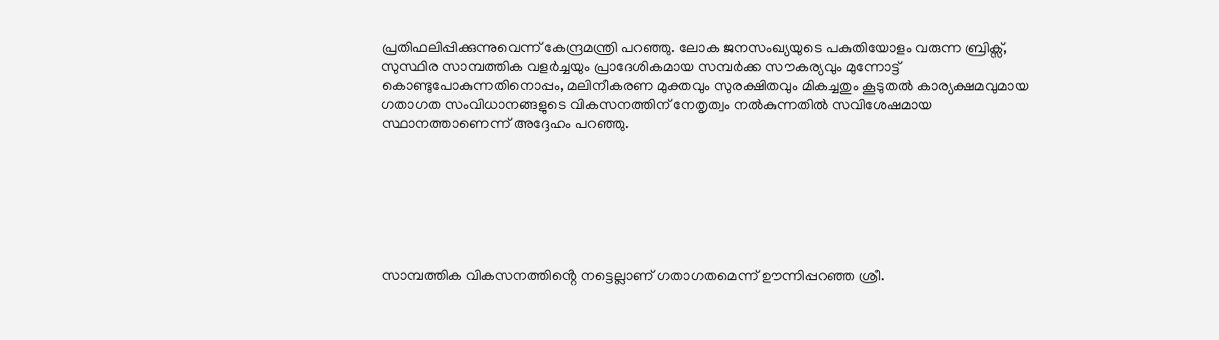പ്രതിഫലിപ്പിക്കുന്നുവെന്ന് കേന്ദ്രമന്ത്രി പറഞ്ഞു. ലോക ജനസംഖ്യയുടെ പകുതിയോളം വരുന്ന ബ്രിക്സ്, സുസ്ഥിര സാമ്പത്തിക വളർച്ചയും പ്രാദേശികമായ സമ്പർക്ക സൗകര്യവും മുന്നോട്ട് കൊണ്ടുപോകുന്നതിനൊപ്പം, മലിനീകരണ മുക്തവും സുരക്ഷിതവും മികച്ചതും കൂടുതൽ കാര്യക്ഷമവുമായ ഗതാഗത സംവിധാനങ്ങളുടെ വികസനത്തിന് നേതൃത്വം നൽകുന്നതിൽ സവിശേഷമായ സ്ഥാനത്താണെന്ന് അദ്ദേഹം പറഞ്ഞു.







സാമ്പത്തിക വികസനത്തിൻ്റെ നട്ടെല്ലാണ് ഗതാഗതമെന്ന് ഊന്നിപ്പറഞ്ഞ ശ്രീ.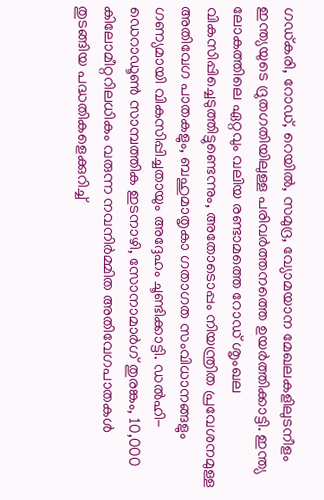ഗഡ്കരി, റോഡ്, റെയിൽ, സമുദ്ര, വ്യോമയാന മേഖലകളിലുടനീളം ഇന്ത്യയുടെ ദ്രുതഗതിയിലുള്ള പരിവർത്തനത്തെ ഉയർത്തിക്കാട്ടി. ഇന്ത്യ ലോകത്തിലെ ഏറ്റവും വലിയ രണ്ടാമത്തെ റോഡ് ശൃംഖല വികസിപ്പിച്ചെടുത്തിട്ടുണ്ടെന്നും, അതോടൊപ്പം നിയന്ത്രിത പ്രവേശനമുള്ള അതിവേഗ പാതകളും, ബഹുമാതൃകാ ഗതാഗത സംവിധാനങ്ങളും ഗണ്യമായി വികസിപ്പിച്ചതായും അദ്ദേഹം ചൂണ്ടിക്കാട്ടി. ഡൽഹി-ഡെറാഡൂൺ സാമ്പത്തിക ഇടനാഴി, സോനാമാർഗ് തുരങ്കം, 10,000 കിലോമീറ്ററിലധികം വരുന്ന നവനിർമ്മിത അതിവേഗപാതകൾ തുടങ്ങിയ പദ്ധതികളെക്കുറിച്ച്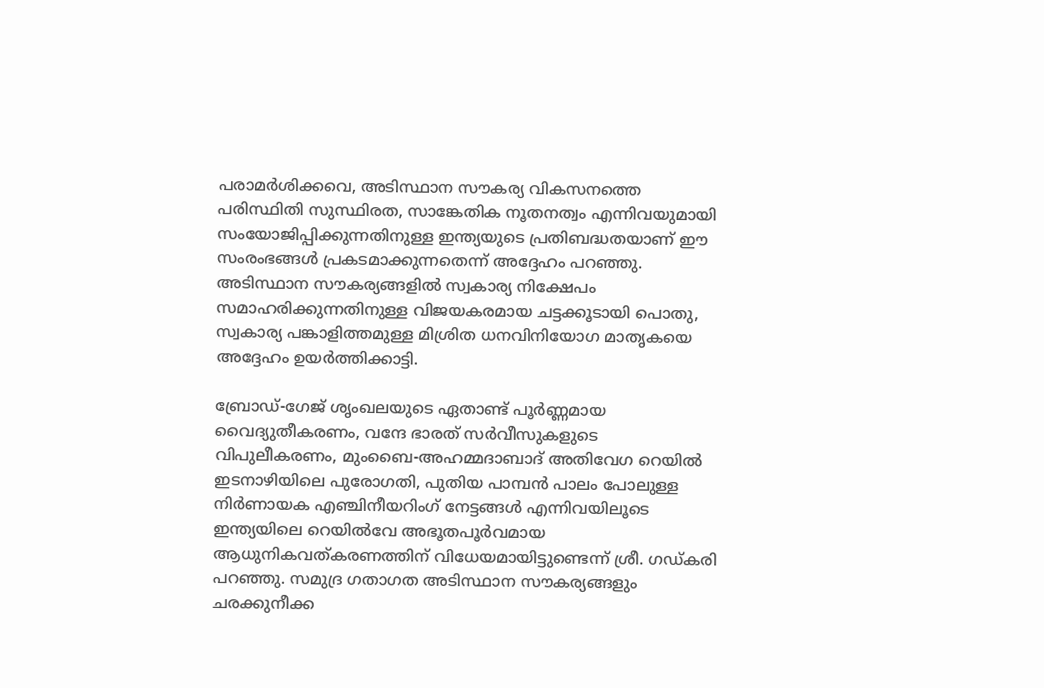പരാമർശിക്കവെ, അടിസ്ഥാന സൗകര്യ വികസനത്തെ പരിസ്ഥിതി സുസ്ഥിരത, സാങ്കേതിക നൂതനത്വം എന്നിവയുമായി സംയോജിപ്പിക്കുന്നതിനുള്ള ഇന്ത്യയുടെ പ്രതിബദ്ധതയാണ് ഈ സംരംഭങ്ങൾ പ്രകടമാക്കുന്നതെന്ന് അദ്ദേഹം പറഞ്ഞു. അടിസ്ഥാന സൗകര്യങ്ങളിൽ സ്വകാര്യ നിക്ഷേപം സമാഹരിക്കുന്നതിനുള്ള വിജയകരമായ ചട്ടക്കൂടായി പൊതു, സ്വകാര്യ പങ്കാളിത്തമുള്ള മിശ്രിത ധനവിനിയോഗ മാതൃകയെ അദ്ദേഹം ഉയർത്തിക്കാട്ടി.

ബ്രോഡ്-ഗേജ് ശൃംഖലയുടെ ഏതാണ്ട് പൂർണ്ണമായ വൈദ്യുതീകരണം, വന്ദേ ഭാരത് സർവീസുകളുടെ വിപുലീകരണം, മുംബൈ-അഹമ്മദാബാദ് അതിവേഗ റെയിൽ ഇടനാഴിയിലെ പുരോഗതി, പുതിയ പാമ്പൻ പാലം പോലുള്ള നിർണായക എഞ്ചിനീയറിംഗ് നേട്ടങ്ങൾ എന്നിവയിലൂടെ ഇന്ത്യയിലെ റെയിൽവേ അഭൂതപൂർവമായ ആധുനികവത്കരണത്തിന് വിധേയമായിട്ടുണ്ടെന്ന് ശ്രീ. ഗഡ്കരി പറഞ്ഞു. സമുദ്ര ഗതാഗത അടിസ്ഥാന സൗകര്യങ്ങളും ചരക്കുനീക്ക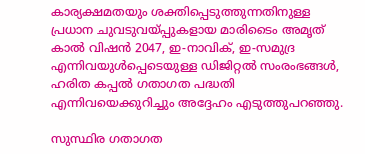കാര്യക്ഷമതയും ശക്തിപ്പെടുത്തുന്നതിനുള്ള പ്രധാന ചുവടുവയ്പ്പുകളായ മാരിടൈം അമൃത് കാൽ വിഷൻ 2047, ഇ-നാവിക്, ഇ-സമുദ്ര എന്നിവയുൾപ്പെടെയുള്ള ഡിജിറ്റൽ സംരംഭങ്ങൾ, ഹരിത കപ്പൽ ഗതാഗത പദ്ധതി എന്നിവയെക്കുറിച്ചും അദ്ദേഹം എടുത്തുപറഞ്ഞു.

സുസ്ഥിര ഗതാഗത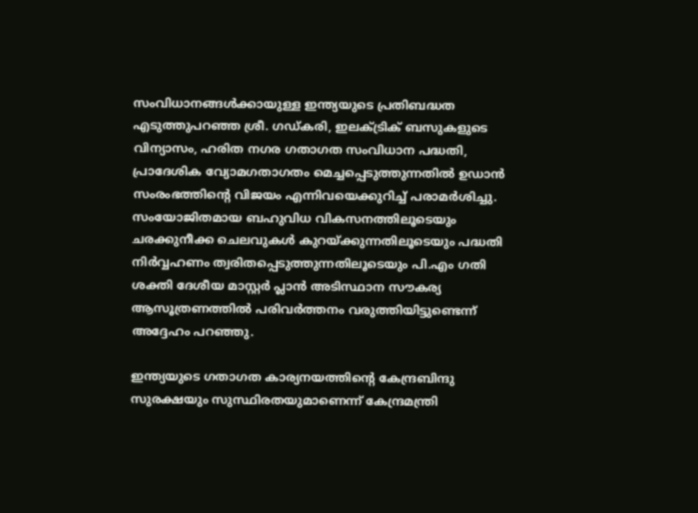സംവിധാനങ്ങൾക്കായുള്ള ഇന്ത്യയുടെ പ്രതിബദ്ധത എടുത്തുപറഞ്ഞ ശ്രീ. ഗഡ്കരി, ഇലക്ട്രിക് ബസുകളുടെ വിന്യാസം, ഹരിത നഗര ഗതാഗത സംവിധാന പദ്ധതി, പ്രാദേശിക വ്യോമഗതാഗതം മെച്ചപ്പെടുത്തുന്നതിൽ ഉഡാൻ സംരംഭത്തിൻ്റെ വിജയം എന്നിവയെക്കുറിച്ച് പരാമർശിച്ചു. സംയോജിതമായ ബഹുവിധ വികസനത്തിലൂടെയും ചരക്കുനീക്ക ചെലവുകൾ കുറയ്ക്കുന്നതിലൂടെയും പദ്ധതി നിർവ്വഹണം ത്വരിതപ്പെടുത്തുന്നതിലൂടെയും പി.എം ഗതി ശക്തി ദേശീയ മാസ്റ്റർ പ്ലാൻ അടിസ്ഥാന സൗകര്യ ആസൂത്രണത്തിൽ പരിവർത്തനം വരുത്തിയിട്ടുണ്ടെന്ന് അദ്ദേഹം പറഞ്ഞു.

ഇന്ത്യയുടെ ഗതാഗത കാര്യനയത്തിൻ്റെ കേന്ദ്രബിന്ദു സുരക്ഷയും സുസ്ഥിരതയുമാണെന്ന് കേന്ദ്രമന്ത്രി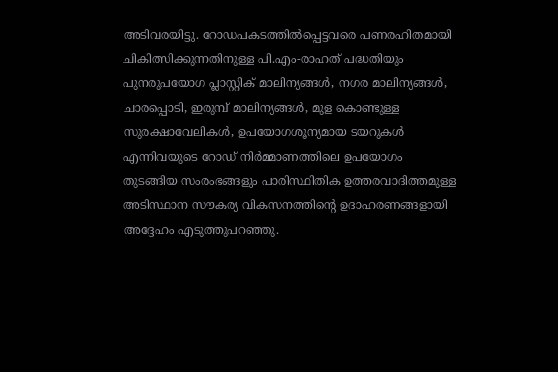അടിവരയിട്ടു. റോഡപകടത്തിൽപ്പെട്ടവരെ പണരഹിതമായി ചികിത്സിക്കുന്നതിനുള്ള പി.എം-രാഹത് പദ്ധതിയും പുനരുപയോഗ പ്ലാസ്റ്റിക് മാലിന്യങ്ങൾ, നഗര മാലിന്യങ്ങൾ, ചാരപ്പൊടി, ഇരുമ്പ് മാലിന്യങ്ങൾ, മുള കൊണ്ടുള്ള സുരക്ഷാവേലികൾ, ഉപയോഗശൂന്യമായ ടയറുകൾ എന്നിവയുടെ റോഡ് നിർമ്മാണത്തിലെ ഉപയോഗം തുടങ്ങിയ സംരംഭങ്ങളും പാരിസ്ഥിതിക ഉത്തരവാദിത്തമുള്ള അടിസ്ഥാന സൗകര്യ വികസനത്തിൻ്റെ ഉദാഹരണങ്ങളായി അദ്ദേഹം എടുത്തുപറഞ്ഞു.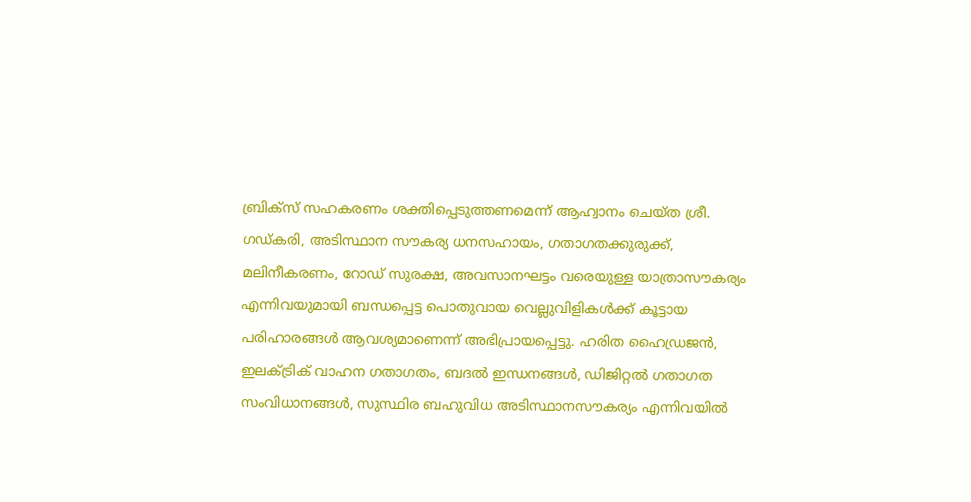ബ്രിക്സ് സഹകരണം ശക്തിപ്പെടുത്തണമെന്ന് ആഹ്വാനം ചെയ്ത ശ്രീ. ഗഡ്കരി, അടിസ്ഥാന സൗകര്യ ധനസഹായം, ഗതാഗതക്കുരുക്ക്, മലിനീകരണം, റോഡ് സുരക്ഷ, അവസാനഘട്ടം വരെയുള്ള യാത്രാസൗകര്യം എന്നിവയുമായി ബന്ധപ്പെട്ട പൊതുവായ വെല്ലുവിളികൾക്ക് കൂട്ടായ പരിഹാരങ്ങൾ ആവശ്യമാണെന്ന് അഭിപ്രായപ്പെട്ടു. ഹരിത ഹൈഡ്രജൻ, ഇലക്ട്രിക് വാഹന ഗതാഗതം, ബദൽ ഇന്ധനങ്ങൾ, ഡിജിറ്റൽ ഗതാഗത സംവിധാനങ്ങൾ, സുസ്ഥിര ബഹുവിധ അടിസ്ഥാനസൗകര്യം എന്നിവയിൽ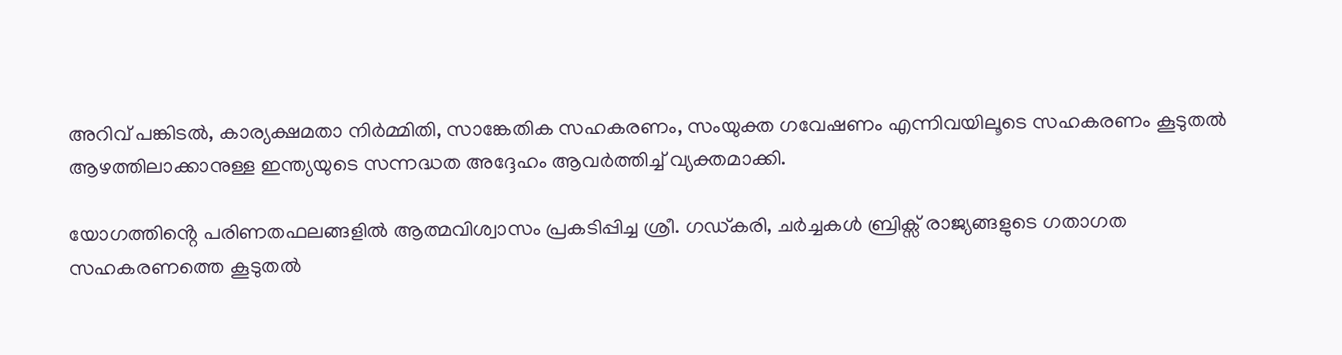അറിവ് പങ്കിടൽ, കാര്യക്ഷമതാ നിർമ്മിതി, സാങ്കേതിക സഹകരണം, സംയുക്ത ഗവേഷണം എന്നിവയിലൂടെ സഹകരണം കൂടുതൽ ആഴത്തിലാക്കാനുള്ള ഇന്ത്യയുടെ സന്നദ്ധത അദ്ദേഹം ആവർത്തിച്ച് വ്യക്തമാക്കി.

യോഗത്തിൻ്റെ പരിണതഫലങ്ങളിൽ ആത്മവിശ്വാസം പ്രകടിപ്പിച്ച ശ്രീ. ഗഡ്കരി, ചർച്ചകൾ ബ്രിക്സ് രാജ്യങ്ങളുടെ ഗതാഗത സഹകരണത്തെ കൂടുതൽ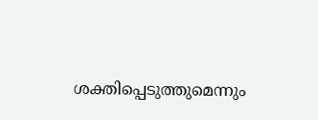ശക്തിപ്പെടുത്തുമെന്നും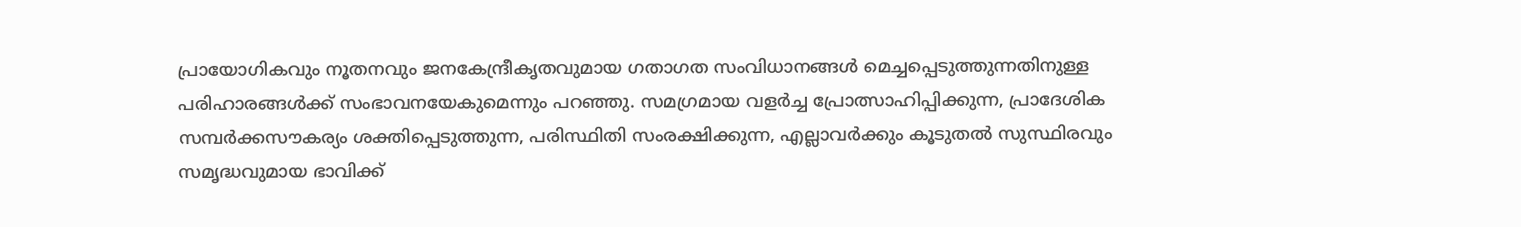പ്രായോഗികവും നൂതനവും ജനകേന്ദ്രീകൃതവുമായ ഗതാഗത സംവിധാനങ്ങൾ മെച്ചപ്പെടുത്തുന്നതിനുള്ള പരിഹാരങ്ങൾക്ക് സംഭാവനയേകുമെന്നും പറഞ്ഞു. സമഗ്രമായ വളർച്ച പ്രോത്സാഹിപ്പിക്കുന്ന, പ്രാദേശിക സമ്പർക്കസൗകര്യം ശക്തിപ്പെടുത്തുന്ന, പരിസ്ഥിതി സംരക്ഷിക്കുന്ന, എല്ലാവർക്കും കൂടുതൽ സുസ്ഥിരവും സമൃദ്ധവുമായ ഭാവിക്ക്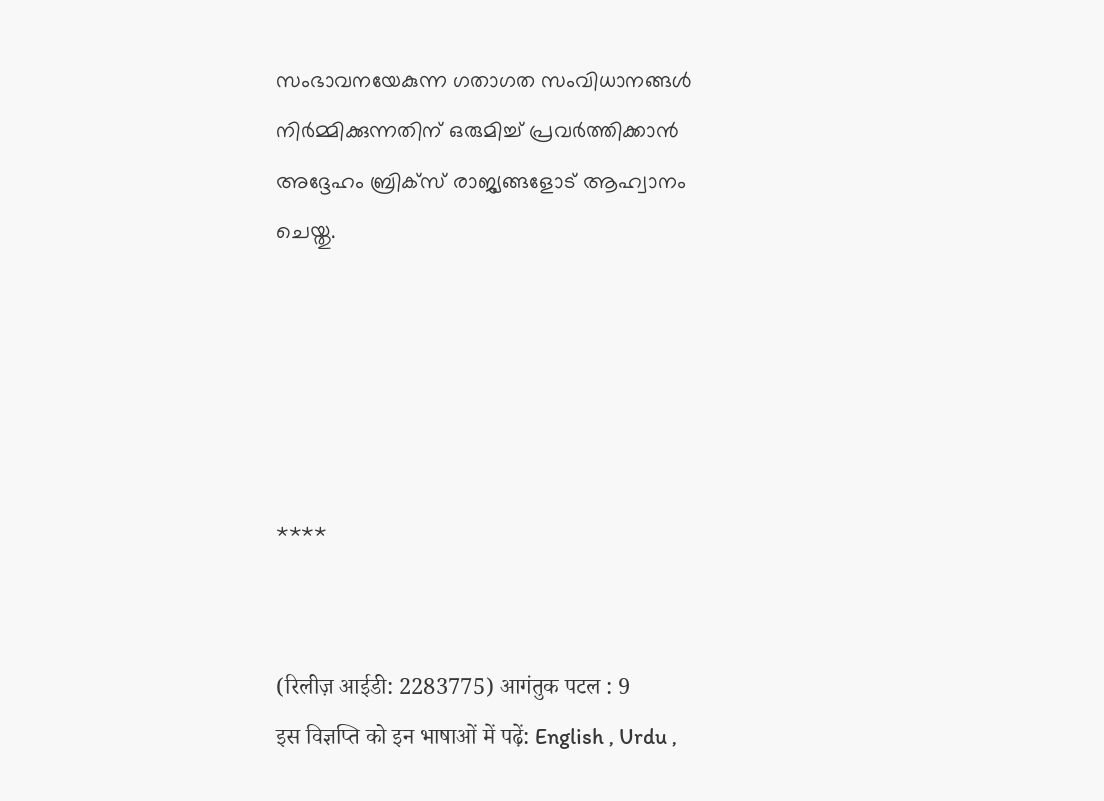സംഭാവനയേകുന്ന ഗതാഗത സംവിധാനങ്ങൾ നിർമ്മിക്കുന്നതിന് ഒരുമിച്ച് പ്രവർത്തിക്കാൻ അദ്ദേഹം ബ്രിക്‌സ് രാജ്യങ്ങളോട് ആഹ്വാനം ചെയ്തു.





****


(रिलीज़ आईडी: 2283775) आगंतुक पटल : 9
इस विज्ञप्ति को इन भाषाओं में पढ़ें: English , Urdu ,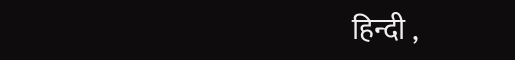हिन्दी ,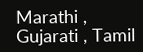Marathi , Gujarati , Tamil